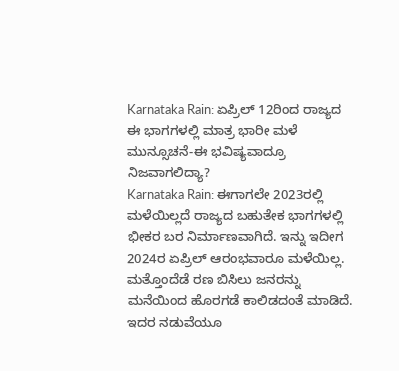Karnataka Rain: ಏಪ್ರಿಲ್ 12ರಿಂದ ರಾಜ್ಯದ ಈ ಭಾಗಗಳಲ್ಲಿ ಮಾತ್ರ ಭಾರೀ ಮಳೆ ಮುನ್ಸೂಚನೆ-ಈ ಭವಿಷ್ಯವಾದ್ರೂ ನಿಜವಾಗಲಿದ್ಯಾ?
Karnataka Rain: ಈಗಾಗಲೇ 2023ರಲ್ಲಿ ಮಳೆಯಿಲ್ಲದೆ ರಾಜ್ಯದ ಬಹುತೇಕ ಭಾಗಗಳಲ್ಲಿ ಭೀಕರ ಬರ ನಿರ್ಮಾಣವಾಗಿದೆ. ಇನ್ನು ಇದೀಗ 2024ರ ಏಪ್ರಿಲ್ ಆರಂಭವಾರೂ ಮಳೆಯಿಲ್ಲ. ಮತ್ತೊಂದೆಡೆ ರಣ ಬಿಸಿಲು ಜನರನ್ನು ಮನೆಯಿಂದ ಹೊರಗಡೆ ಕಾಲಿಡದಂತೆ ಮಾಡಿದೆ. ಇದರ ನಡುವೆಯೂ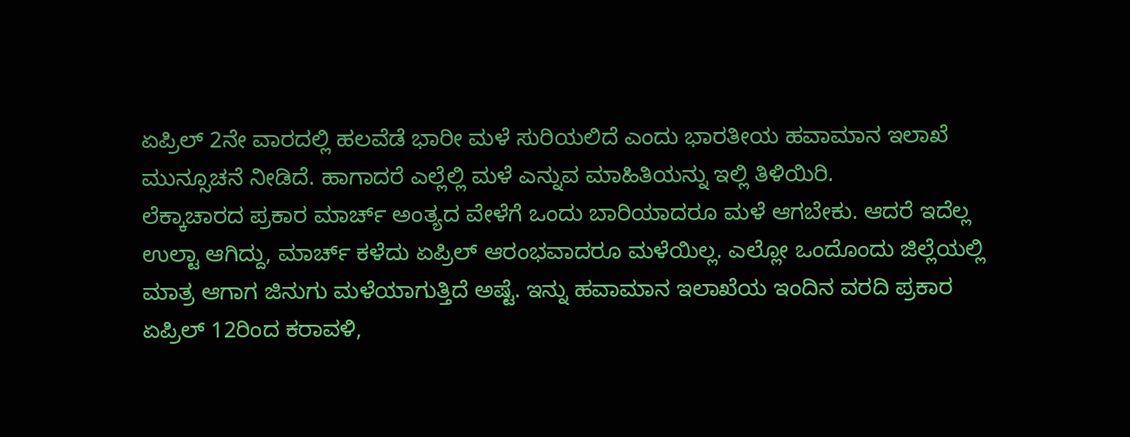ಏಪ್ರಿಲ್ 2ನೇ ವಾರದಲ್ಲಿ ಹಲವೆಡೆ ಭಾರೀ ಮಳೆ ಸುರಿಯಲಿದೆ ಎಂದು ಭಾರತೀಯ ಹವಾಮಾನ ಇಲಾಖೆ ಮುನ್ಸೂಚನೆ ನೀಡಿದೆ. ಹಾಗಾದರೆ ಎಲ್ಲೆಲ್ಲಿ ಮಳೆ ಎನ್ನುವ ಮಾಹಿತಿಯನ್ನು ಇಲ್ಲಿ ತಿಳಿಯಿರಿ.
ಲೆಕ್ಕಾಚಾರದ ಪ್ರಕಾರ ಮಾರ್ಚ್ ಅಂತ್ಯದ ವೇಳೆಗೆ ಒಂದು ಬಾರಿಯಾದರೂ ಮಳೆ ಆಗಬೇಕು. ಆದರೆ ಇದೆಲ್ಲ ಉಲ್ಟಾ ಆಗಿದ್ದು, ಮಾರ್ಚ್ ಕಳೆದು ಏಪ್ರಿಲ್ ಆರಂಭವಾದರೂ ಮಳೆಯಿಲ್ಲ. ಎಲ್ಲೋ ಒಂದೊಂದು ಜಿಲ್ಲೆಯಲ್ಲಿ ಮಾತ್ರ ಆಗಾಗ ಜಿನುಗು ಮಳೆಯಾಗುತ್ತಿದೆ ಅಷ್ಟೆ. ಇನ್ನು ಹವಾಮಾನ ಇಲಾಖೆಯ ಇಂದಿನ ವರದಿ ಪ್ರಕಾರ ಏಪ್ರಿಲ್ 12ರಿಂದ ಕರಾವಳಿ,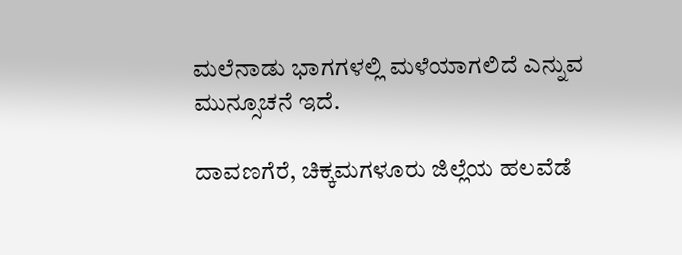ಮಲೆನಾಡು ಭಾಗಗಳಲ್ಲಿ ಮಳೆಯಾಗಲಿದೆ ಎನ್ನುವ ಮುನ್ಸೂಚನೆ ಇದೆ.

ದಾವಣಗೆರೆ, ಚಿಕ್ಕಮಗಳೂರು ಜಿಲ್ಲೆಯ ಹಲವೆಡೆ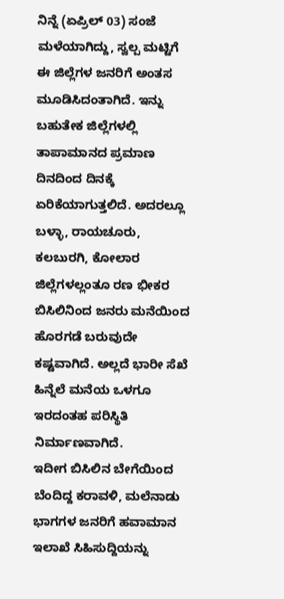ನಿನ್ನೆ (ಏಪ್ರಿಲ್ 03) ಸಂಜೆ ಮಳೆಯಾಗಿದ್ದು, ಸ್ವಲ್ಪ ಮಟ್ಟಿಗೆ ಈ ಜಿಲ್ಲೆಗಳ ಜನರಿಗೆ ಅಂತಸ ಮೂಡಿಸಿದಂತಾಗಿದೆ. ಇನ್ನು ಬಹುತೇಕ ಜಿಲ್ಲೆಗಳಲ್ಲಿ ತಾಪಾಮಾನದ ಪ್ರಮಾಣ ದಿನದಿಂದ ದಿನಕ್ಕೆ ಏರಿಕೆಯಾಗುತ್ತಲಿದೆ. ಅದರಲ್ಲೂ ಬಳ್ಳಾ, ರಾಯಚೂರು, ಕಲಬುರಗಿ, ಕೋಲಾರ ಜಿಲ್ಲೆಗಳಲ್ಲಂತೂ ರಣ ಭೀಕರ ಬಿಸಿಲಿನಿಂದ ಜನರು ಮನೆಯಿಂದ ಹೊರಗಡೆ ಬರುವುದೇ ಕಷ್ಟವಾಗಿದೆ. ಅಲ್ಲದೆ ಭಾರೀ ಸೆಖೆ ಹಿನ್ನೆಲೆ ಮನೆಯ ಒಳಗೂ ಇರದಂತಹ ಪರಿಸ್ಥಿತಿ ನಿರ್ಮಾಣವಾಗಿದೆ.
ಇದೀಗ ಬಿಸಿಲಿನ ಬೇಗೆಯಿಂದ ಬೆಂದಿದ್ದ ಕರಾವಳಿ, ಮಲೆನಾಡು ಭಾಗಗಳ ಜನರಿಗೆ ಹವಾಮಾನ ಇಲಾಖೆ ಸಿಹಿಸುದ್ದಿಯನ್ನು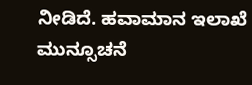ನೀಡಿದೆ. ಹವಾಮಾನ ಇಲಾಖೆ ಮುನ್ಸೂಚನೆ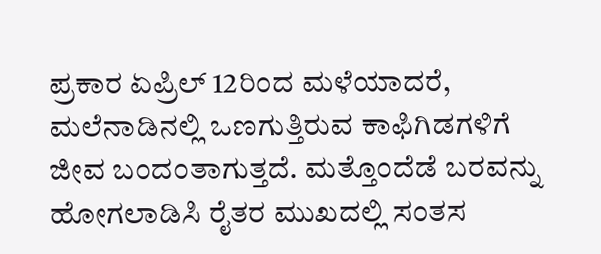ಪ್ರಕಾರ ಏಪ್ರಿಲ್ 12ರಿಂದ ಮಳೆಯಾದರೆ, ಮಲೆನಾಡಿನಲ್ಲಿ ಒಣಗುತ್ತಿರುವ ಕಾಫಿಗಿಡಗಳಿಗೆ ಜೀವ ಬಂದಂತಾಗುತ್ತದೆ. ಮತ್ತೊಂದೆಡೆ ಬರವನ್ನು ಹೋಗಲಾಡಿಸಿ ರೈತರ ಮುಖದಲ್ಲಿ ಸಂತಸ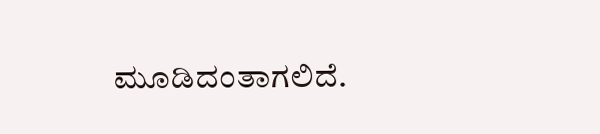ಮೂಡಿದಂತಾಗಲಿದೆ.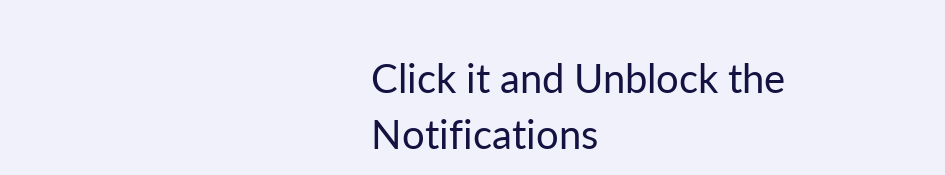Click it and Unblock the Notifications